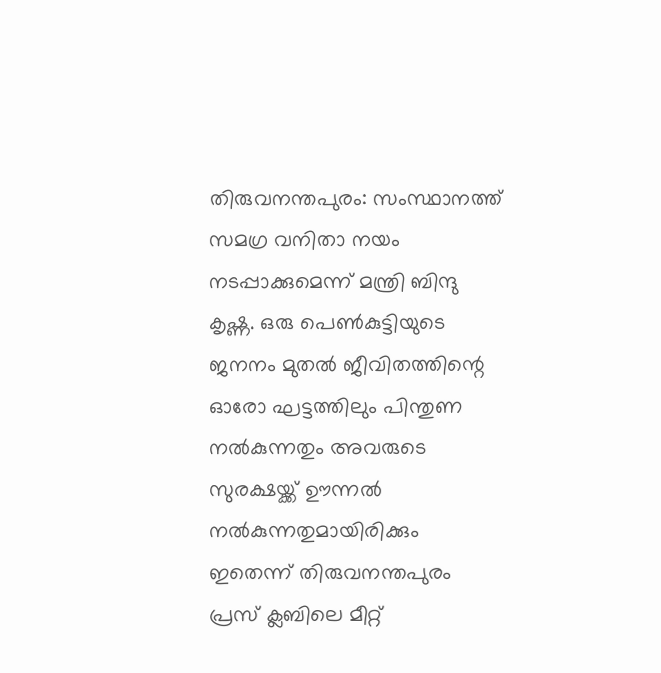തിരുവനന്തപുരം: സംസ്ഥാനത്ത് സമഗ്ര വനിതാ നയം നടപ്പാക്കുമെന്ന് മന്ത്രി ബിന്ദു കൃഷ്ണ. ഒരു പെൺകുട്ടിയുടെ ജനനം മുതൽ ജീവിതത്തിന്റെ ഓരോ ഘട്ടത്തിലും പിന്തുണ നൽകുന്നതും അവരുടെ സുരക്ഷയ്ക്ക് ഊന്നൽ നൽകുന്നതുമായിരിക്കും ഇതെന്ന് തിരുവനന്തപുരം പ്രസ് ക്ലബിലെ മീറ്റ്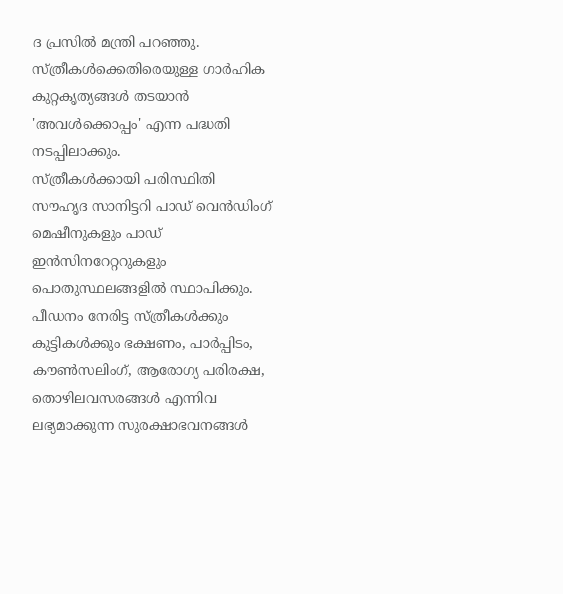ദ പ്രസിൽ മന്ത്രി പറഞ്ഞു. സ്ത്രീകൾക്കെതിരെയുള്ള ഗാർഹിക കുറ്റകൃത്യങ്ങൾ തടയാൻ 'അവൾക്കൊപ്പം' എന്ന പദ്ധതി നടപ്പിലാക്കും.
സ്ത്രീകൾക്കായി പരിസ്ഥിതി സൗഹൃദ സാനിട്ടറി പാഡ് വെൻഡിംഗ് മെഷീനുകളും പാഡ് ഇൻസിനറേറ്ററുകളും പൊതുസ്ഥലങ്ങളിൽ സ്ഥാപിക്കും. പീഡനം നേരിട്ട സ്ത്രീകൾക്കും കുട്ടികൾക്കും ഭക്ഷണം, പാർപ്പിടം, കൗൺസലിംഗ്, ആരോഗ്യ പരിരക്ഷ, തൊഴിലവസരങ്ങൾ എന്നിവ ലഭ്യമാക്കുന്ന സുരക്ഷാഭവനങ്ങൾ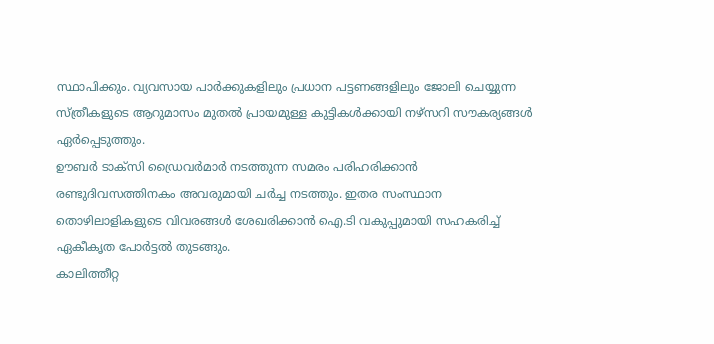സ്ഥാപിക്കും. വ്യവസായ പാർക്കുകളിലും പ്രധാന പട്ടണങ്ങളിലും ജോലി ചെയ്യുന്ന സ്ത്രീകളുടെ ആറുമാസം മുതൽ പ്രായമുള്ള കുട്ടികൾക്കായി നഴ്സറി സൗകര്യങ്ങൾ ഏർപ്പെടുത്തും.
ഊബർ ടാക്സി ഡ്രൈവർമാർ നടത്തുന്ന സമരം പരിഹരിക്കാൻ രണ്ടുദിവസത്തിനകം അവരുമായി ചർച്ച നടത്തും. ഇതര സംസ്ഥാന തൊഴിലാളികളുടെ വിവരങ്ങൾ ശേഖരിക്കാൻ ഐ.ടി വകുപ്പുമായി സഹകരിച്ച് ഏകീകൃത പോർട്ടൽ തുടങ്ങും.
കാലിത്തീറ്റ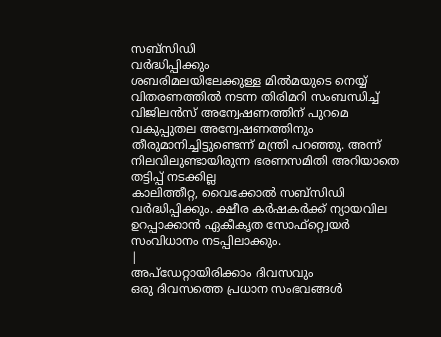സബ്സിഡി
വർദ്ധിപ്പിക്കും
ശബരിമലയിലേക്കുള്ള മിൽമയുടെ നെയ്യ് വിതരണത്തിൽ നടന്ന തിരിമറി സംബന്ധിച്ച് വിജിലൻസ് അന്വേഷണത്തിന് പുറമെ വകുപ്പുതല അന്വേഷണത്തിനും തീരുമാനിച്ചിട്ടുണ്ടെന്ന് മന്ത്രി പറഞ്ഞു. അന്ന് നിലവിലുണ്ടായിരുന്ന ഭരണസമിതി അറിയാതെ തട്ടിപ്പ് നടക്കില്ല
കാലിത്തീറ്റ, വൈക്കോൽ സബ്സിഡി വർദ്ധിപ്പിക്കും. ക്ഷീര കർഷകർക്ക് ന്യായവില ഉറപ്പാക്കാൻ ഏകീകൃത സോഫ്റ്റ്വെയർ സംവിധാനം നടപ്പിലാക്കും.
|
അപ്ഡേറ്റായിരിക്കാം ദിവസവും
ഒരു ദിവസത്തെ പ്രധാന സംഭവങ്ങൾ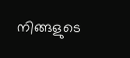നിങ്ങളുടെ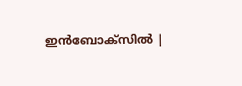ഇൻബോക്സിൽ |